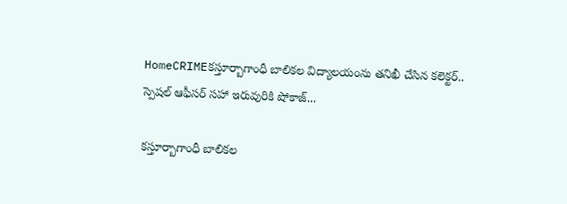HomeCRIMEకస్తూర్బాగాంధీ బాలికల విద్యాలయంను తనిఖీ చేసిన కలెక్టర్.. స్పెషల్ ఆఫీసర్ సహా ఇరువురికి షోకాజ్...

కస్తూర్బాగాంధీ బాలికల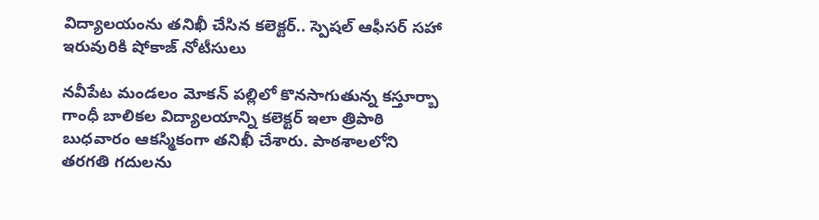విద్యాలయంను తనిఖీ చేసిన కలెక్టర్.. స్పెషల్ ఆఫీసర్ సహా ఇరువురికి షోకాజ్ నోటీసులు

నవీపేట మండలం మోకన్ పల్లిలో కొనసాగుతున్న కస్తూర్బా గాంధీ బాలికల విద్యాలయాన్ని కలెక్టర్ ఇలా త్రిపాఠి బుధవారం ఆకస్మికంగా తనిఖీ చేశారు. పాఠశాలలోని తరగతి గదులను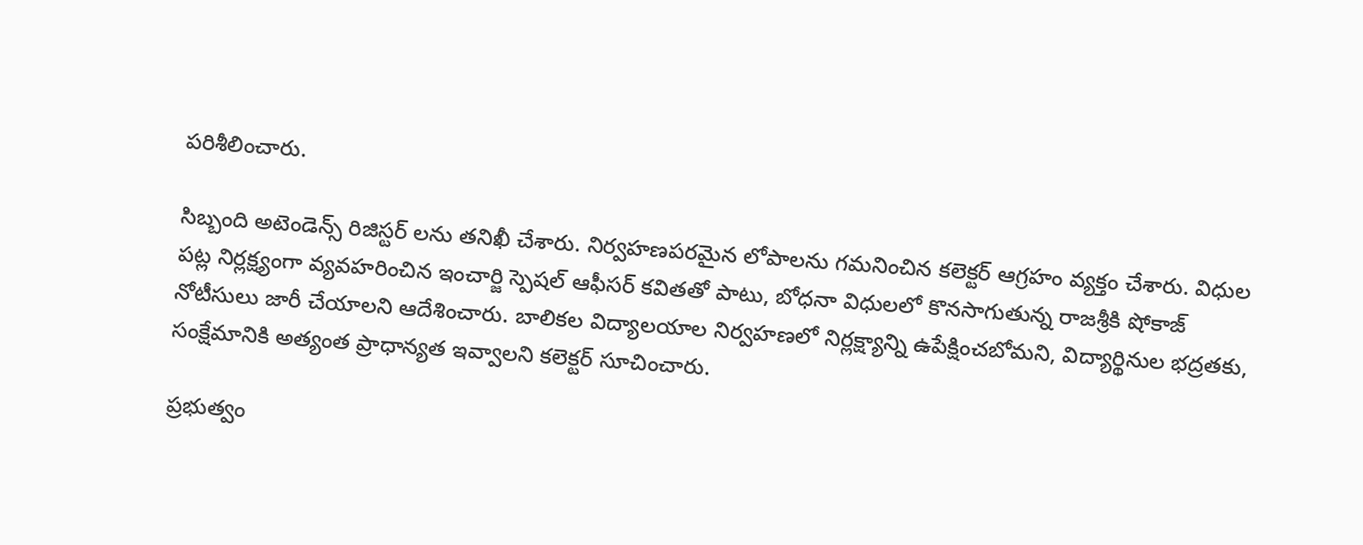పరిశీలించారు.

సిబ్బంది అటెండెన్స్ రిజిస్టర్ లను తనిఖీ చేశారు. నిర్వహణపరమైన లోపాలను గమనించిన కలెక్టర్ ఆగ్రహం వ్యక్తం చేశారు. విధుల పట్ల నిర్లక్ష్యంగా వ్యవహరించిన ఇంచార్జి స్పెషల్ ఆఫీసర్ కవితతో పాటు, బోధనా విధులలో కొనసాగుతున్న రాజశ్రీకి షోకాజ్ నోటీసులు జారీ చేయాలని ఆదేశించారు. బాలికల విద్యాలయాల నిర్వహణలో నిర్లక్ష్యాన్ని ఉపేక్షించబోమని, విద్యార్థినుల భద్రతకు, సంక్షేమానికి అత్యంత ప్రాధాన్యత ఇవ్వాలని కలెక్టర్ సూచించారు.

ప్రభుత్వం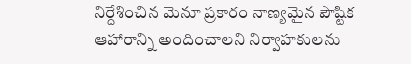నిర్దేశించిన మెనూ ప్రకారం నాణ్యమైన పౌష్టిక ఆహారాన్ని అందించాలని నిర్వాహకులను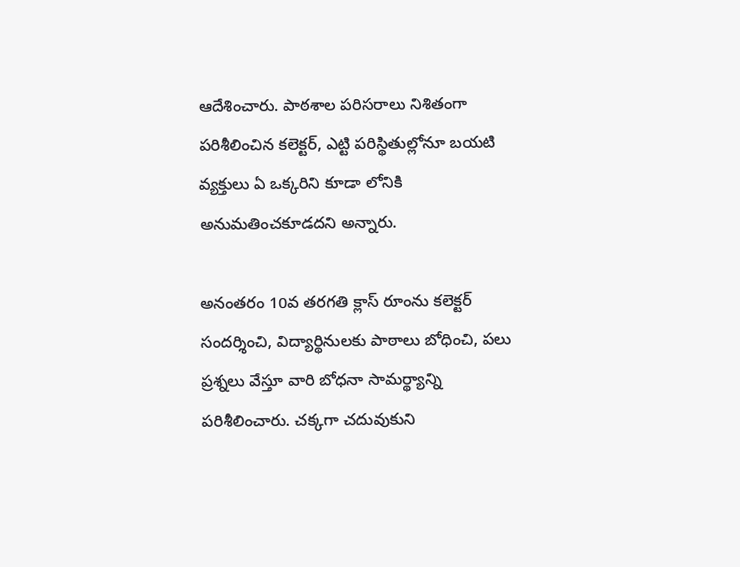ఆదేశించారు. పాఠశాల పరిసరాలు నిశితంగా పరిశీలించిన కలెక్టర్, ఎట్టి పరిస్థితుల్లోనూ బయటి వ్యక్తులు ఏ ఒక్కరిని కూడా లోనికి అనుమతించకూడదని అన్నారు.

అనంతరం 10వ తరగతి క్లాస్ రూంను కలెక్టర్ సందర్శించి, విద్యార్థినులకు పాఠాలు బోధించి, పలు ప్రశ్నలు వేస్తూ వారి బోధనా సామర్థ్యాన్ని పరిశీలించారు. చక్కగా చదువుకుని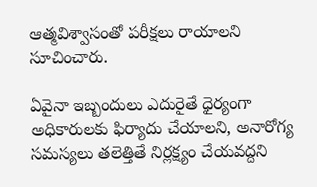ఆత్మవిశ్వాసంతో పరీక్షలు రాయాలని సూచించారు.

ఏవైనా ఇబ్బందులు ఎదురైతే ధైర్యంగా అధికారులకు ఫిర్యాదు చేయాలని, అనారోగ్య సమస్యలు తలెత్తితే నిర్లక్ష్యం చేయవద్దని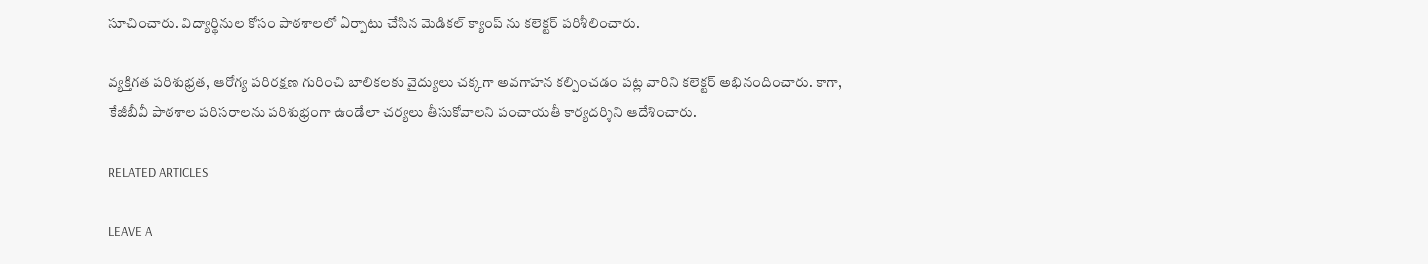సూచించారు. విద్యార్థినుల కోసం పాఠశాలలో ఏర్పాటు చేసిన మెడికల్ క్యాంప్ ను కలెక్టర్ పరిశీలించారు.

వ్యక్తిగత పరిశుభ్రత, ఆరోగ్య పరిరక్షణ గురించి బాలికలకు వైద్యులు చక్కగా అవగాహన కల్పించడం పట్ల వారిని కలెక్టర్ అభినందించారు. కాగా, కేజీబీవీ పాఠశాల పరిసరాలను పరిశుభ్రంగా ఉండేలా చర్యలు తీసుకోవాలని పంచాయతీ కార్యదర్శిని ఆదేశించారు.

RELATED ARTICLES

LEAVE A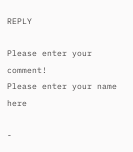REPLY

Please enter your comment!
Please enter your name here

-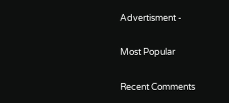Advertisment -

Most Popular

Recent Comments